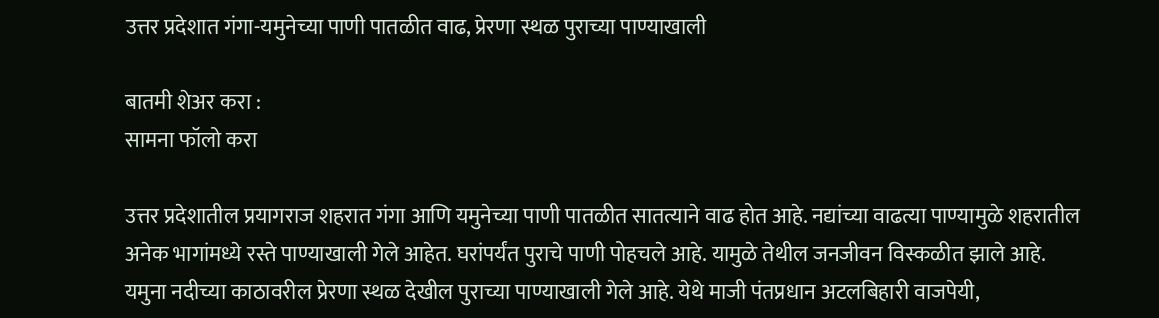उत्तर प्रदेशात गंगा-यमुनेच्या पाणी पातळीत वाढ, प्रेरणा स्थळ पुराच्या पाण्याखाली

बातमी शेअर करा :
सामना फॉलो करा

उत्तर प्रदेशातील प्रयागराज शहरात गंगा आणि यमुनेच्या पाणी पातळीत सातत्याने वाढ होत आहे. नद्यांच्या वाढत्या पाण्यामुळे शहरातील अनेक भागांमध्ये रस्ते पाण्याखाली गेले आहेत. घरांपर्यंत पुराचे पाणी पोहचले आहे. यामुळे तेथील जनजीवन विस्कळीत झाले आहे. यमुना नदीच्या काठावरील प्रेरणा स्थळ देखील पुराच्या पाण्याखाली गेले आहे. येथे माजी पंतप्रधान अटलबिहारी वाजपेयी,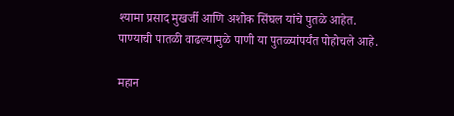श्यामा प्रसाद मुखर्जी आणि अशोक सिंघल यांचे पुतळे आहेत. पाण्याची पातळी वाढल्यामुळे पाणी या पुतळ्यांपर्यंत पोहोचले आहे.

महान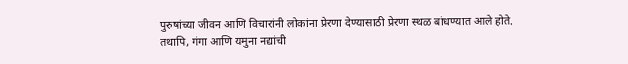पुरुषांच्या जीवन आणि विचारांनी लोकांना प्रेरणा देण्यासाठी प्रेरणा स्थळ बांधण्यात आले होते. तथापि, गंगा आणि यमुना नद्यांची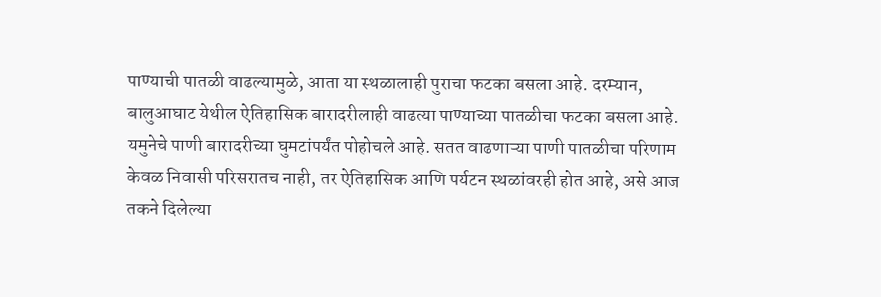पाण्याची पातळी वाढल्यामुळे, आता या स्थळालाही पुराचा फटका बसला आहे. दरम्यान, बालुआघाट येथील ऐतिहासिक बारादरीलाही वाढत्या पाण्याच्या पातळीचा फटका बसला आहे. यमुनेचे पाणी बारादरीच्या घुमटांपर्यंत पोहोचले आहे. सतत वाढणाऱ्या पाणी पातळीचा परिणाम केवळ निवासी परिसरातच नाही, तर ऐतिहासिक आणि पर्यटन स्थळांवरही होत आहे, असे आज तकने दिलेल्या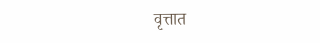वृत्तात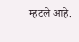म्हटले आहे.